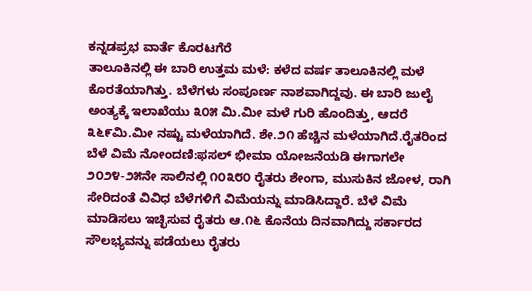ಕನ್ನಡಪ್ರಭ ವಾರ್ತೆ ಕೊರಟಗೆರೆ
ತಾಲೂಕಿನಲ್ಲಿ ಈ ಬಾರಿ ಉತ್ತಮ ಮಳೆ: ಕಳೆದ ವರ್ಷ ತಾಲೂಕಿನಲ್ಲಿ ಮಳೆ ಕೊರತೆಯಾಗಿತ್ತು. ಬೆಳೆಗಳು ಸಂಪೂರ್ಣ ನಾಶವಾಗಿದ್ದವು. ಈ ಬಾರಿ ಜುಲೈ ಅಂತ್ಯಕ್ಕೆ ಇಲಾಖೆಯು ೩೦೫ ಮಿ.ಮೀ ಮಳೆ ಗುರಿ ಹೊಂದಿತ್ತು, ಆದರೆ ೩೬೯ಮಿ.ಮೀ ನಷ್ಟು ಮಳೆಯಾಗಿದೆ. ಶೇ.೨೧ ಹೆಚ್ಚಿನ ಮಳೆಯಾಗಿದೆ.ರೈತರಿಂದ ಬೆಳೆ ವಿಮೆ ನೋಂದಣಿ:ಫಸಲ್ ಭೀಮಾ ಯೋಜನೆಯಡಿ ಈಗಾಗಲೇ ೨೦೨೪-೨೫ನೇ ಸಾಲಿನಲ್ಲಿ ೧೦೩೮೦ ರೈತರು ಶೇಂಗಾ, ಮುಸುಕಿನ ಜೋಳ, ರಾಗಿ ಸೇರಿದಂತೆ ವಿವಿಧ ಬೆಳೆಗಳಿಗೆ ವಿಮೆಯನ್ನು ಮಾಡಿಸಿದ್ದಾರೆ. ಬೆಳೆ ವಿಮೆ ಮಾಡಿಸಲು ಇಚ್ಛಿಸುವ ರೈತರು ಆ.೧೬ ಕೊನೆಯ ದಿನವಾಗಿದ್ದು ಸರ್ಕಾರದ ಸೌಲಭ್ಯವನ್ನು ಪಡೆಯಲು ರೈತರು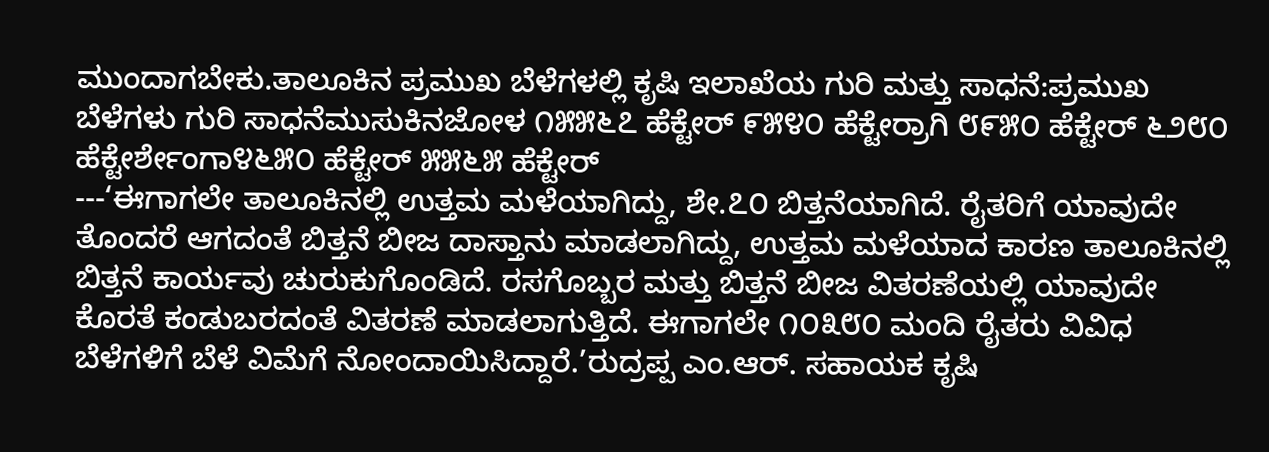ಮುಂದಾಗಬೇಕು.ತಾಲೂಕಿನ ಪ್ರಮುಖ ಬೆಳೆಗಳಲ್ಲಿ ಕೃಷಿ ಇಲಾಖೆಯ ಗುರಿ ಮತ್ತು ಸಾಧನೆ:ಪ್ರಮುಖ ಬೆಳೆಗಳು ಗುರಿ ಸಾಧನೆಮುಸುಕಿನಜೋಳ ೧೫೫೬೭ ಹೆಕ್ಟೇರ್ ೯೫೪೦ ಹೆಕ್ಟೇರ್ರಾಗಿ ೮೯೫೦ ಹೆಕ್ಟೇರ್ ೬೨೮೦ ಹೆಕ್ಟೇರ್ಶೇಂಗಾ೪೬೫೦ ಹೆಕ್ಟೇರ್ ೫೫೬೫ ಹೆಕ್ಟೇರ್
---‘ಈಗಾಗಲೇ ತಾಲೂಕಿನಲ್ಲಿ ಉತ್ತಮ ಮಳೆಯಾಗಿದ್ದು, ಶೇ.೭೦ ಬಿತ್ತನೆಯಾಗಿದೆ. ರೈತರಿಗೆ ಯಾವುದೇ ತೊಂದರೆ ಆಗದಂತೆ ಬಿತ್ತನೆ ಬೀಜ ದಾಸ್ತಾನು ಮಾಡಲಾಗಿದ್ದು, ಉತ್ತಮ ಮಳೆಯಾದ ಕಾರಣ ತಾಲೂಕಿನಲ್ಲಿ ಬಿತ್ತನೆ ಕಾರ್ಯವು ಚುರುಕುಗೊಂಡಿದೆ. ರಸಗೊಬ್ಬರ ಮತ್ತು ಬಿತ್ತನೆ ಬೀಜ ವಿತರಣೆಯಲ್ಲಿ ಯಾವುದೇ ಕೊರತೆ ಕಂಡುಬರದಂತೆ ವಿತರಣೆ ಮಾಡಲಾಗುತ್ತಿದೆ. ಈಗಾಗಲೇ ೧೦೩೮೦ ಮಂದಿ ರೈತರು ವಿವಿಧ ಬೆಳೆಗಳಿಗೆ ಬೆಳೆ ವಿಮೆಗೆ ನೋಂದಾಯಿಸಿದ್ದಾರೆ.’ರುದ್ರಪ್ಪ ಎಂ.ಆರ್. ಸಹಾಯಕ ಕೃಷಿ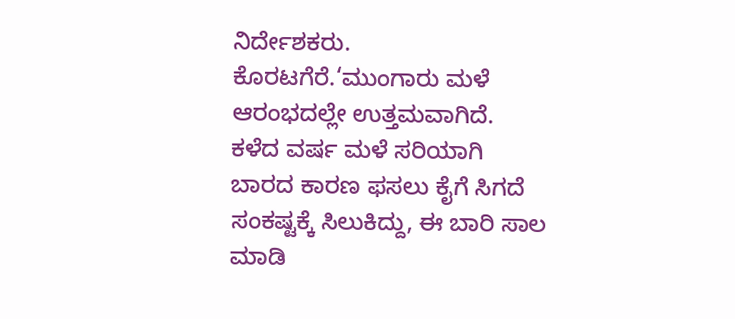ನಿರ್ದೇಶಕರು. ಕೊರಟಗೆರೆ.‘ಮುಂಗಾರು ಮಳೆ ಆರಂಭದಲ್ಲೇ ಉತ್ತಮವಾಗಿದೆ. ಕಳೆದ ವರ್ಷ ಮಳೆ ಸರಿಯಾಗಿ ಬಾರದ ಕಾರಣ ಫಸಲು ಕೈಗೆ ಸಿಗದೆ ಸಂಕಷ್ಟಕ್ಕೆ ಸಿಲುಕಿದ್ದು, ಈ ಬಾರಿ ಸಾಲ ಮಾಡಿ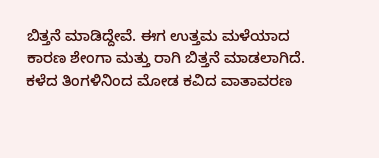ಬಿತ್ತನೆ ಮಾಡಿದ್ದೇವೆ. ಈಗ ಉತ್ತಮ ಮಳೆಯಾದ ಕಾರಣ ಶೇಂಗಾ ಮತ್ತು ರಾಗಿ ಬಿತ್ತನೆ ಮಾಡಲಾಗಿದೆ. ಕಳೆದ ತಿಂಗಳಿನಿಂದ ಮೋಡ ಕವಿದ ವಾತಾವರಣ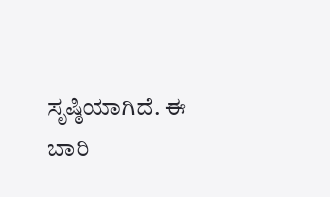ಸೃಷ್ಠಿಯಾಗಿದೆ. ಈ ಬಾರಿ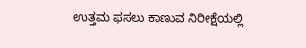ಉತ್ತಮ ಫಸಲು ಕಾಣುವ ನಿರೀಕ್ಷೆಯಲ್ಲಿ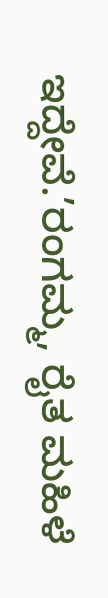ಇದ್ದೇವೆ.’ರಂಗಮ್ಮ, ರೈತ ಮಹಿಳೆ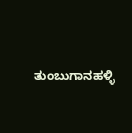ತುಂಬುಗಾನಹಳ್ಳಿ